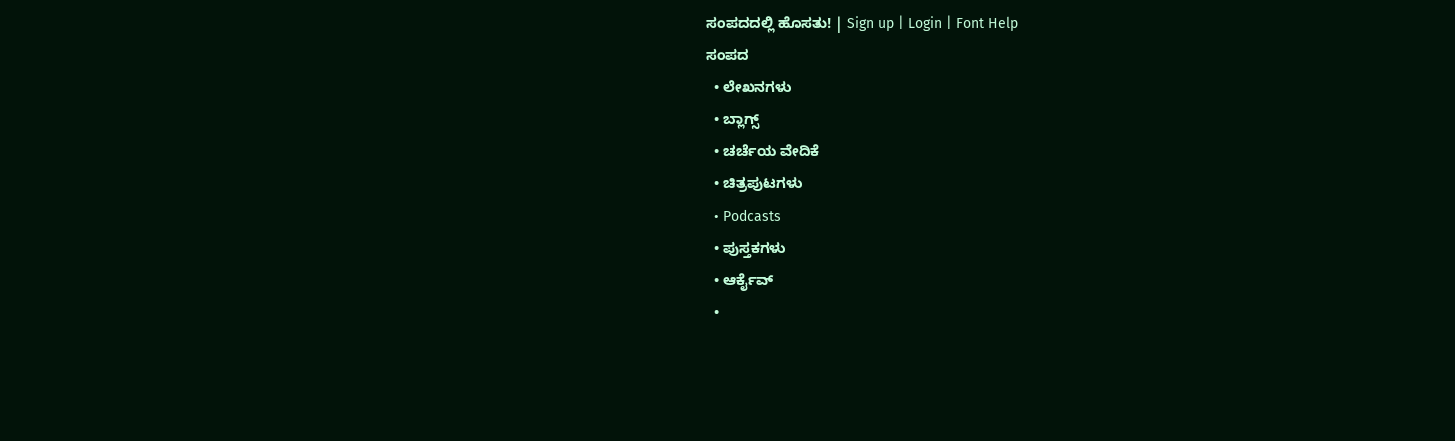ಸಂಪದದಲ್ಲಿ ಹೊಸತು! | Sign up | Login | Font Help
ಸಂಪದ
  • ಲೇಖನಗಳು
  • ಬ್ಲಾಗ್ಸ್
  • ಚರ್ಚೆಯ ವೇದಿಕೆ
  • ಚಿತ್ರಪುಟಗಳು
  • Podcasts
  • ಪುಸ್ತಕಗಳು
  • ಆರ್ಕೈವ್
  •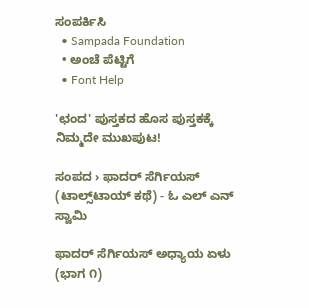ಸಂಪರ್ಕಿಸಿ
  • Sampada Foundation
  • ಅಂಚೆ ಪೆಟ್ಟಿಗೆ
  • Font Help

'ಛಂದ' ಪುಸ್ತಕದ ಹೊಸ ಪುಸ್ತಕಕ್ಕೆ ನಿಮ್ಮದೇ ಮುಖಪುಟ!

ಸಂಪದ › ಫಾದರ್ ಸೆರ್ಗಿಯಸ್ (ಟಾಲ್ಸ್‌ಟಾಯ್ ಕಥೆ) - ಓ ಎಲ್ ಎನ್ ಸ್ವಾಮಿ

ಫಾದರ್ ಸೆರ್ಗಿಯಸ್ ಅಧ್ಯಾಯ ಏಳು (ಭಾಗ ೧)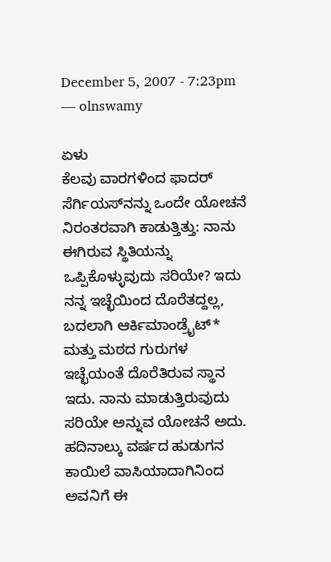December 5, 2007 - 7:23pm — olnswamy

ಏಳು
ಕೆಲವು ವಾರಗಳಿಂದ ಫಾದರ್ ಸೆರ್ಗಿಯಸ್‌ನನ್ನು ಒಂದೇ ಯೋಚನೆ ನಿರಂತರವಾಗಿ ಕಾಡುತ್ತಿತ್ತು: ನಾನು ಈಗಿರುವ ಸ್ಥಿತಿಯನ್ನು ಒಪ್ಪಿಕೊಳ್ಳುವುದು ಸರಿಯೇ? ಇದು ನನ್ನ ಇಚ್ಛೆಯಿಂದ ದೊರೆತದ್ದಲ್ಲ, ಬದಲಾಗಿ ಆರ್ಕಿಮಾಂಡ್ರೈಟ್* ಮತ್ತು ಮಠದ ಗುರುಗಳ ಇಚ್ಛೆಯಂತೆ ದೊರೆತಿರುವ ಸ್ಥಾನ ಇದು. ನಾನು ಮಾಡುತ್ತಿರುವುದು ಸರಿಯೇ ಅನ್ನುವ ಯೋಚನೆ ಅದು. ಹದಿನಾಲ್ಕು ವರ್ಷದ ಹುಡುಗನ ಕಾಯಿಲೆ ವಾಸಿಯಾದಾಗಿನಿಂದ ಅವನಿಗೆ ಈ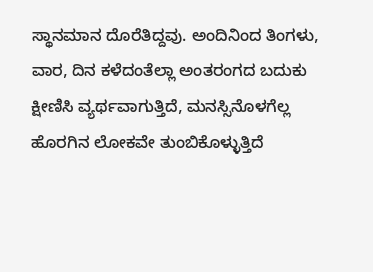ಸ್ಥಾನಮಾನ ದೊರೆತಿದ್ದವು. ಅಂದಿನಿಂದ ತಿಂಗಳು, ವಾರ, ದಿನ ಕಳೆದಂತೆಲ್ಲಾ ಅಂತರಂಗದ ಬದುಕು ಕ್ಷೀಣಿಸಿ ವ್ಯರ್ಥವಾಗುತ್ತಿದೆ, ಮನಸ್ಸಿನೊಳಗೆಲ್ಲ ಹೊರಗಿನ ಲೋಕವೇ ತುಂಬಿಕೊಳ್ಳುತ್ತಿದೆ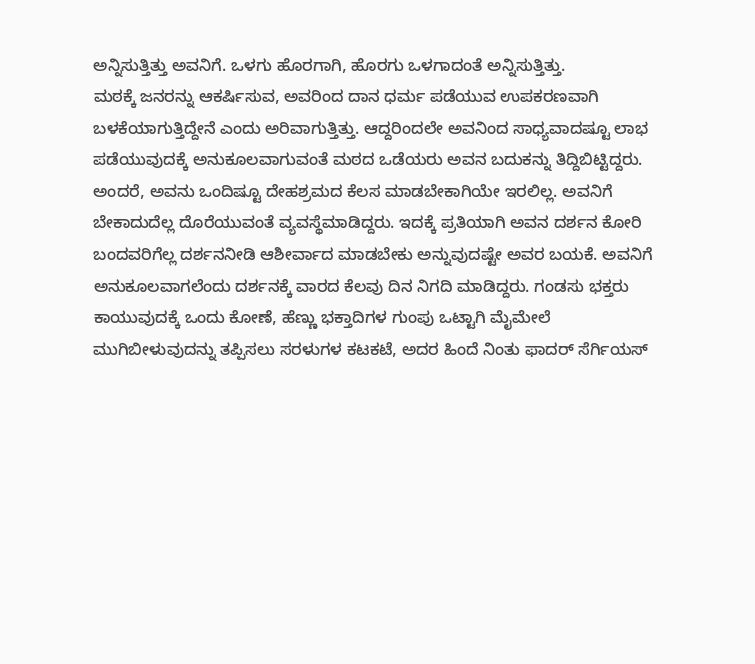ಅನ್ನಿಸುತ್ತಿತ್ತು ಅವನಿಗೆ. ಒಳಗು ಹೊರಗಾಗಿ, ಹೊರಗು ಒಳಗಾದಂತೆ ಅನ್ನಿಸುತ್ತಿತ್ತು.
ಮಠಕ್ಕೆ ಜನರನ್ನು ಆಕರ್ಷಿಸುವ, ಅವರಿಂದ ದಾನ ಧರ್ಮ ಪಡೆಯುವ ಉಪಕರಣವಾಗಿ ಬಳಕೆಯಾಗುತ್ತಿದ್ದೇನೆ ಎಂದು ಅರಿವಾಗುತ್ತಿತ್ತು. ಆದ್ದರಿಂದಲೇ ಅವನಿಂದ ಸಾಧ್ಯವಾದಷ್ಟೂ ಲಾಭ ಪಡೆಯುವುದಕ್ಕೆ ಅನುಕೂಲವಾಗುವಂತೆ ಮಠದ ಒಡೆಯರು ಅವನ ಬದುಕನ್ನು ತಿದ್ದಿಬಿಟ್ಟಿದ್ದರು. ಅಂದರೆ, ಅವನು ಒಂದಿಷ್ಟೂ ದೇಹಶ್ರಮದ ಕೆಲಸ ಮಾಡಬೇಕಾಗಿಯೇ ಇರಲಿಲ್ಲ. ಅವನಿಗೆ ಬೇಕಾದುದೆಲ್ಲ ದೊರೆಯುವಂತೆ ವ್ಯವಸ್ಥೆಮಾಡಿದ್ದರು. ಇದಕ್ಕೆ ಪ್ರತಿಯಾಗಿ ಅವನ ದರ್ಶನ ಕೋರಿ ಬಂದವರಿಗೆಲ್ಲ ದರ್ಶನನೀಡಿ ಆಶೀರ್ವಾದ ಮಾಡಬೇಕು ಅನ್ನುವುದಷ್ಟೇ ಅವರ ಬಯಕೆ. ಅವನಿಗೆ ಅನುಕೂಲವಾಗಲೆಂದು ದರ್ಶನಕ್ಕೆ ವಾರದ ಕೆಲವು ದಿನ ನಿಗದಿ ಮಾಡಿದ್ದರು. ಗಂಡಸು ಭಕ್ತರು ಕಾಯುವುದಕ್ಕೆ ಒಂದು ಕೋಣೆ, ಹೆಣ್ಣು ಭಕ್ತಾದಿಗಳ ಗುಂಪು ಒಟ್ಟಾಗಿ ಮೈಮೇಲೆ ಮುಗಿಬೀಳುವುದನ್ನು ತಪ್ಪಿಸಲು ಸರಳುಗಳ ಕಟಕಟೆ, ಅದರ ಹಿಂದೆ ನಿಂತು ಫಾದರ್ ಸೆರ್ಗಿಯಸ್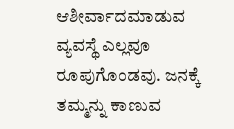ಆಶೀರ್ವಾದಮಾಡುವ ವ್ಯವಸ್ಥೆ ಎಲ್ಲವೂ ರೂಪುಗೊಂಡವು. ಜನಕ್ಕೆ ತಮ್ಮನ್ನು ಕಾಣುವ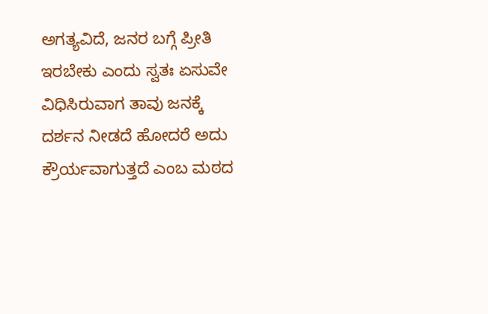ಅಗತ್ಯವಿದೆ, ಜನರ ಬಗ್ಗೆ ಪ್ರೀತಿ ಇರಬೇಕು ಎಂದು ಸ್ವತಃ ಏಸುವೇ ವಿಧಿಸಿರುವಾಗ ತಾವು ಜನಕ್ಕೆ ದರ್ಶನ ನೀಡದೆ ಹೋದರೆ ಅದು ಕ್ರೌರ್ಯವಾಗುತ್ತದೆ ಎಂಬ ಮಠದ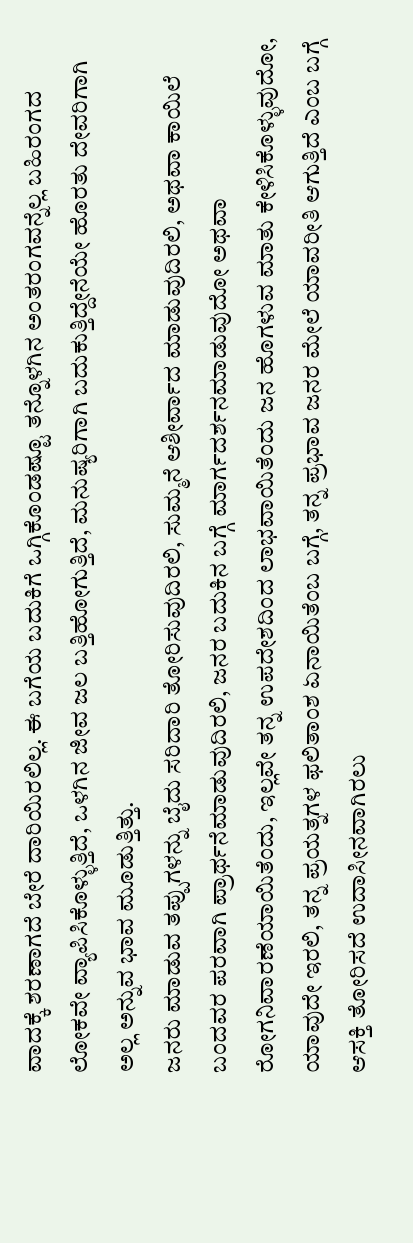ವಾದಕ್ಕೆ ಶರಣಾಗದೆ ಬೇರೆ ದಾರಿಯಿರಲಿಲ್ಲ. ಈ ಬಗೆಯ ಬದುಕಿಗೆ ಒಗ್ಗಿಕೊಂಡಷ್ಟೂ ತನ್ನೊಳಗಿನ ಅಂತರಂಗವನ್ನೆಲ್ಲ ಬಹಿರಂಗದ ಲೋಕವೇ ವ್ಯಾಪಿಸಿಕೊಳ್ಳುತ್ತಿದೆ, ಒಳಗಿನ ಜೀವ ಜಲ ಬತ್ತಿಹೋಗುತ್ತಿದೆ, ಮನುಷ್ಯರಿಗಾಗಿ ಬದುಕುತ್ತಿದ್ದೇನೆಯೇ ಹೊರತು ದೇವರಿಗಾಗಿ ಅಲ್ಲ ಅನ್ನುವ ಭಾವ ಮೂಡುತ್ತಿತ್ತು.
ಜನರು ಮಾಡುವ ತಪ್ಪುಗಳನ್ನು ಬೈದು ಸರಿದಾರಿ ತೋರಿಸುವುದಿರಲಿ, ಸುಮ್ಮನೆ ಆಶೀರ್ವಾದ ಮಾಡುವುದಿರಲಿ, ಅಥವಾ ಕಾಯಿಲೆ ಬಂದವರ ಪರವಾಗಿ ಪ್ರಾರ್ಥನೆಮಾಡುವುದಿರಲಿ, ಜನರ ಬದುಕಿನ ಬಗ್ಗೆ ಮಾರ್ಗದರ್ಶನಮಾಡುವುದೋ ಅಥವಾ ರೋಗನಿವಾರಣೆಯಾಯಿತೆಂದು, ಇಲ್ಲವೇ ತನ್ನ ಉಪದೇಶದಿಂದ ಲಾಭವಾಯಿತೆಂದು ಜನ ಹೊಗಳುವ ಮಾತು ಕೇಳಿಸಿಕೊಳ್ಳುವುದೋ, ಯಾವುದೇ ಇರಲಿ, ತನ್ನ ಪ್ರಯತ್ನಗಳ ಫಲಿತಾಂಶ ಏನಾಯಿತೆಂಬ ಬಗ್ಗೆ, ತನ್ನ ಪ್ರಭಾವ ಜನರ ಮೇಲೆ ಯಾವರೀತಿ ಆಗುತ್ತಿದೆ ಎಂಬ ಬಗ್ಗೆ ಆಸಕ್ತಿ ತೋರಿಸದೆ ಉದಾಸೀನವಾಗಿರಲು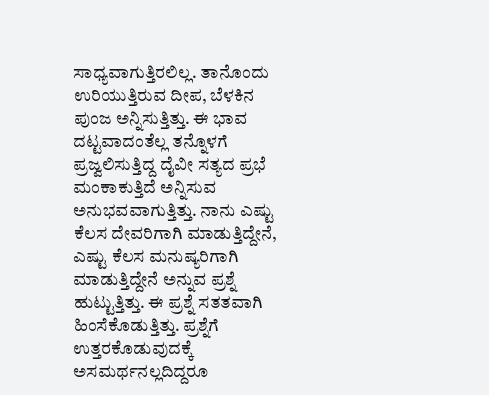ಸಾಧ್ಯವಾಗುತ್ತಿರಲಿಲ್ಲ. ತಾನೊಂದು ಉರಿಯುತ್ತಿರುವ ದೀಪ, ಬೆಳಕಿನ ಪುಂಜ ಅನ್ನಿಸುತ್ತಿತ್ತು. ಈ ಭಾವ ದಟ್ಟವಾದಂತೆಲ್ಲ ತನ್ನೊಳಗೆ ಪ್ರಜ್ವಲಿಸುತ್ತಿದ್ದ ದೈವೀ ಸತ್ಯದ ಪ್ರಭೆ ಮಂಕಾಕುತ್ತಿದೆ ಅನ್ನಿಸುವ ಅನುಭವವಾಗುತ್ತಿತ್ತು. ನಾನು ಎಷ್ಟು ಕೆಲಸ ದೇವರಿಗಾಗಿ ಮಾಡುತ್ತಿದ್ದೇನೆ, ಎಷ್ಟು ಕೆಲಸ ಮನುಷ್ಯರಿಗಾಗಿ ಮಾಡುತ್ತಿದ್ದೇನೆ ಅನ್ನುವ ಪ್ರಶ್ನೆ ಹುಟ್ಟುತ್ತಿತ್ತು. ಈ ಪ್ರಶ್ನೆ ಸತತವಾಗಿ ಹಿಂಸೆಕೊಡುತ್ತಿತ್ತು. ಪ್ರಶ್ನೆಗೆ ಉತ್ತರಕೊಡುವುದಕ್ಕೆ ಅಸಮರ್ಥನಲ್ಲದಿದ್ದರೂ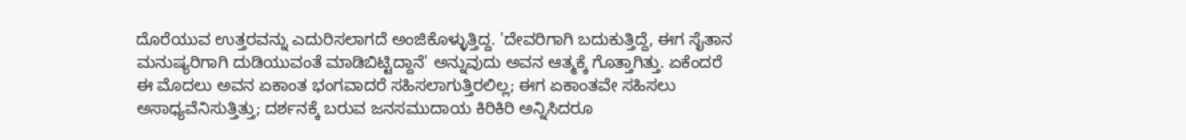ದೊರೆಯುವ ಉತ್ತರವನ್ನು ಎದುರಿಸಲಾಗದೆ ಅಂಜಿಕೊಳ್ಳುತ್ತಿದ್ದ. 'ದೇವರಿಗಾಗಿ ಬದುಕುತ್ತಿದ್ದೆ, ಈಗ ಸೈತಾನ ಮನುಷ್ಯರಿಗಾಗಿ ದುಡಿಯುವಂತೆ ಮಾಡಿಬಿಟ್ಟಿದ್ದಾನೆ' ಅನ್ನುವುದು ಅವನ ಆತ್ಮಕ್ಕೆ ಗೊತ್ತಾಗಿತ್ತು. ಏಕೆಂದರೆ ಈ ಮೊದಲು ಅವನ ಏಕಾಂತ ಭಂಗವಾದರೆ ಸಹಿಸಲಾಗುತ್ತಿರಲಿಲ್ಲ; ಈಗ ಏಕಾಂತವೇ ಸಹಿಸಲು ಅಸಾಧ್ಯವೆನಿಸುತ್ತಿತ್ತು; ದರ್ಶನಕ್ಕೆ ಬರುವ ಜನಸಮುದಾಯ ಕಿರಿಕಿರಿ ಅನ್ನಿಸಿದರೂ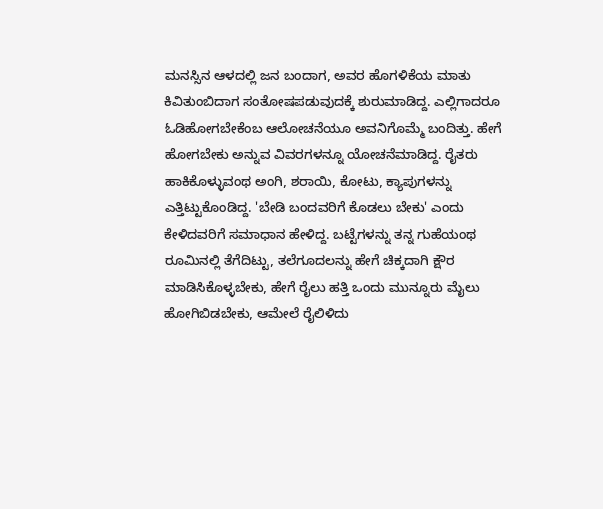ಮನಸ್ಸಿನ ಆಳದಲ್ಲಿ ಜನ ಬಂದಾಗ, ಅವರ ಹೊಗಳಿಕೆಯ ಮಾತು ಕಿವಿತುಂಬಿದಾಗ ಸಂತೋಷಪಡುವುದಕ್ಕೆ ಶುರುಮಾಡಿದ್ದ. ಎಲ್ಲಿಗಾದರೂ ಓಡಿಹೋಗಬೇಕೆಂಬ ಆಲೋಚನೆಯೂ ಅವನಿಗೊಮ್ಮೆ ಬಂದಿತ್ತು. ಹೇಗೆ ಹೋಗಬೇಕು ಅನ್ನುವ ವಿವರಗಳನ್ನೂ ಯೋಚನೆಮಾಡಿದ್ದ. ರೈತರು ಹಾಕಿಕೊಳ್ಳುವಂಥ ಅಂಗಿ, ಶರಾಯಿ, ಕೋಟು, ಕ್ಯಾಪುಗಳನ್ನು ಎತ್ತಿಟ್ಟುಕೊಂಡಿದ್ದ. 'ಬೇಡಿ ಬಂದವರಿಗೆ ಕೊಡಲು ಬೇಕು' ಎಂದು ಕೇಳಿದವರಿಗೆ ಸಮಾಧಾನ ಹೇಳಿದ್ದ. ಬಟ್ಟೆಗಳನ್ನು ತನ್ನ ಗುಹೆಯಂಥ ರೂಮಿನಲ್ಲಿ ತೆಗೆದಿಟ್ಟು, ತಲೆಗೂದಲನ್ನು ಹೇಗೆ ಚಿಕ್ಕದಾಗಿ ಕ್ಷೌರ ಮಾಡಿಸಿಕೊಳ್ಳಬೇಕು, ಹೇಗೆ ರೈಲು ಹತ್ತಿ ಒಂದು ಮುನ್ನೂರು ಮೈಲು ಹೋಗಿಬಿಡಬೇಕು, ಆಮೇಲೆ ರೈಲಿಳಿದು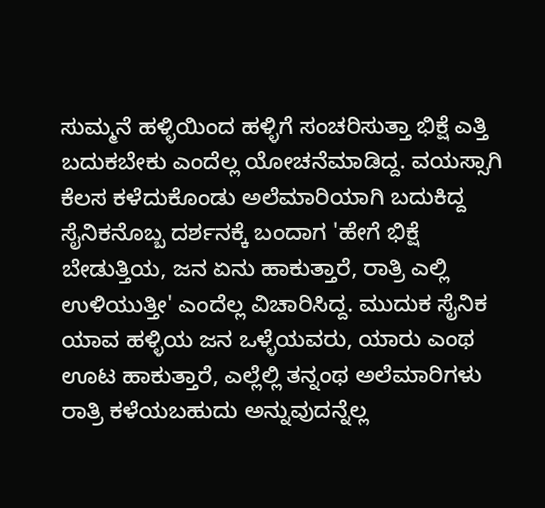ಸುಮ್ಮನೆ ಹಳ್ಳಿಯಿಂದ ಹಳ್ಳಿಗೆ ಸಂಚರಿಸುತ್ತಾ ಭಿಕ್ಷೆ ಎತ್ತಿ ಬದುಕಬೇಕು ಎಂದೆಲ್ಲ ಯೋಚನೆಮಾಡಿದ್ದ. ವಯಸ್ಸಾಗಿ ಕೆಲಸ ಕಳೆದುಕೊಂಡು ಅಲೆಮಾರಿಯಾಗಿ ಬದುಕಿದ್ದ ಸೈನಿಕನೊಬ್ಬ ದರ್ಶನಕ್ಕೆ ಬಂದಾಗ 'ಹೇಗೆ ಭಿಕ್ಷೆ ಬೇಡುತ್ತಿಯ, ಜನ ಏನು ಹಾಕುತ್ತಾರೆ, ರಾತ್ರಿ ಎಲ್ಲಿ ಉಳಿಯುತ್ತೀ' ಎಂದೆಲ್ಲ ವಿಚಾರಿಸಿದ್ದ. ಮುದುಕ ಸೈನಿಕ ಯಾವ ಹಳ್ಳಿಯ ಜನ ಒಳ್ಳೆಯವರು, ಯಾರು ಎಂಥ ಊಟ ಹಾಕುತ್ತಾರೆ, ಎಲ್ಲೆಲ್ಲಿ ತನ್ನಂಥ ಅಲೆಮಾರಿಗಳು ರಾತ್ರಿ ಕಳೆಯಬಹುದು ಅನ್ನುವುದನ್ನೆಲ್ಲ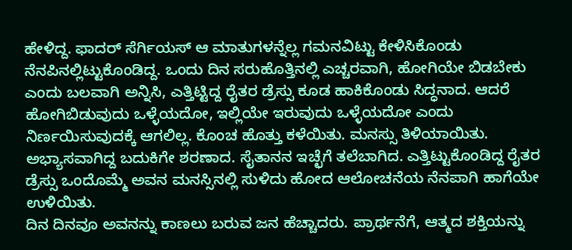ಹೇಳಿದ್ದ. ಫಾದರ್ ಸೆರ್ಗಿಯಸ್ ಆ ಮಾತುಗಳನ್ನೆಲ್ಲ ಗಮನವಿಟ್ಟು ಕೇಳಿಸಿಕೊಂಡು ನೆನಪಿನಲ್ಲಿಟ್ಟುಕೊಂಡಿದ್ದ. ಒಂದು ದಿನ ಸರುಹೊತ್ತಿನಲ್ಲಿ ಎಚ್ಚರವಾಗಿ, ಹೋಗಿಯೇ ಬಿಡಬೇಕು ಎಂದು ಬಲವಾಗಿ ಅನ್ನಿಸಿ, ಎತ್ತಿಟ್ಟಿದ್ದ ರೈತರ ಡ್ರೆಸ್ಸು ಕೂಡ ಹಾಕಿಕೊಂಡು ಸಿದ್ಧನಾದ. ಆದರೆ ಹೋಗಿಬಿಡುವುದು ಒಳ್ಳೆಯದೋ, ಇಲ್ಲಿಯೇ ಇರುವುದು ಒಳ್ಳೆಯದೋ ಎಂದು ನಿರ್ಣಯಿಸುವುದಕ್ಕೆ ಆಗಲಿಲ್ಲ. ಕೊಂಚ ಹೊತ್ತು ಕಳೆಯಿತು. ಮನಸ್ಸು ತಿಳಿಯಾಯಿತು. ಅಭ್ಯಾಸವಾಗಿದ್ದ ಬದುಕಿಗೇ ಶರಣಾದ. ಸೈತಾನನ ಇಚ್ಛೆಗೆ ತಲೆಬಾಗಿದ. ಎತ್ತಿಟ್ಟುಕೊಂಡಿದ್ದ ರೈತರ ಡ್ರೆಸ್ಸು ಒಂದೊಮ್ಮೆ ಅವನ ಮನಸ್ಸಿನಲ್ಲಿ ಸುಳಿದು ಹೋದ ಆಲೋಚನೆಯ ನೆನಪಾಗಿ ಹಾಗೆಯೇ ಉಳಿಯಿತು.
ದಿನ ದಿನವೂ ಅವನನ್ನು ಕಾಣಲು ಬರುವ ಜನ ಹೆಚ್ಚಾದರು. ಪ್ರಾರ್ಥನೆಗೆ, ಆತ್ಮದ ಶಕ್ತಿಯನ್ನು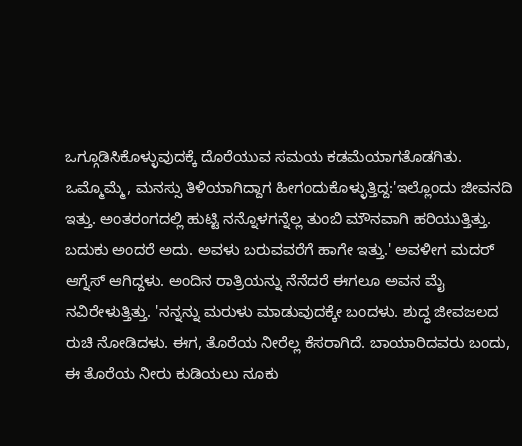ಒಗ್ಗೂಡಿಸಿಕೊಳ್ಳುವುದಕ್ಕೆ ದೊರೆಯುವ ಸಮಯ ಕಡಮೆಯಾಗತೊಡಗಿತು. ಒಮ್ಮೊಮ್ಮೆ, ಮನಸ್ಸು ತಿಳಿಯಾಗಿದ್ದಾಗ ಹೀಗಂದುಕೊಳ್ಳುತ್ತಿದ್ದ:'ಇಲ್ಲೊಂದು ಜೀವನದಿ ಇತ್ತು. ಅಂತರಂಗದಲ್ಲಿ ಹುಟ್ಟಿ ನನ್ನೊಳಗನ್ನೆಲ್ಲ ತುಂಬಿ ಮೌನವಾಗಿ ಹರಿಯುತ್ತಿತ್ತು. ಬದುಕು ಅಂದರೆ ಅದು. ಅವಳು ಬರುವವರೆಗೆ ಹಾಗೇ ಇತ್ತು.' ಅವಳೀಗ ಮದರ್ ಆಗ್ನೆಸ್ ಆಗಿದ್ದಳು. ಅಂದಿನ ರಾತ್ರಿಯನ್ನು ನೆನೆದರೆ ಈಗಲೂ ಅವನ ಮೈ ನವಿರೇಳುತ್ತಿತ್ತು. 'ನನ್ನನ್ನು ಮರುಳು ಮಾಡುವುದಕ್ಕೇ ಬಂದಳು. ಶುದ್ಧ ಜೀವಜಲದ ರುಚಿ ನೋಡಿದಳು. ಈಗ, ತೊರೆಯ ನೀರೆಲ್ಲ ಕೆಸರಾಗಿದೆ. ಬಾಯಾರಿದವರು ಬಂದು, ಈ ತೊರೆಯ ನೀರು ಕುಡಿಯಲು ನೂಕು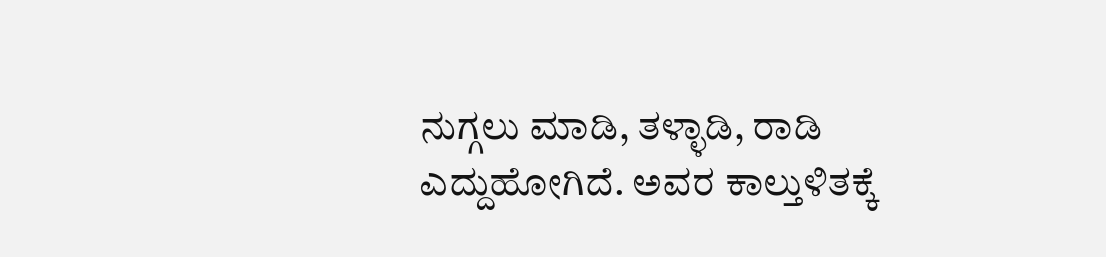ನುಗ್ಗಲು ಮಾಡಿ, ತಳ್ಳಾಡಿ, ರಾಡಿ ಎದ್ದುಹೋಗಿದೆ. ಅವರ ಕಾಲ್ತುಳಿತಕ್ಕೆ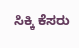ಸಿಕ್ಕಿ ಕೆಸರು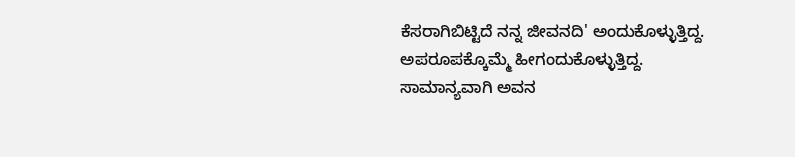ಕೆಸರಾಗಿಬಿಟ್ಟಿದೆ ನನ್ನ ಜೀವನದಿ' ಅಂದುಕೊಳ್ಳುತ್ತಿದ್ದ.
ಅಪರೂಪಕ್ಕೊಮ್ಮೆ ಹೀಗಂದುಕೊಳ್ಳುತ್ತಿದ್ದ. ಸಾಮಾನ್ಯವಾಗಿ ಅವನ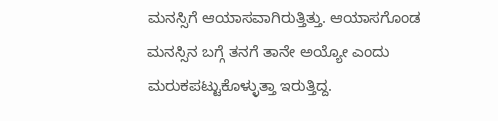ಮನಸ್ಸಿಗೆ ಆಯಾಸವಾಗಿರುತ್ತಿತ್ತು. ಆಯಾಸಗೊಂಡ ಮನಸ್ಸಿನ ಬಗ್ಗೆ ತನಗೆ ತಾನೇ ಅಯ್ಯೋ ಎಂದು ಮರುಕಪಟ್ಟುಕೊಳ್ಳುತ್ತಾ ಇರುತ್ತಿದ್ದ.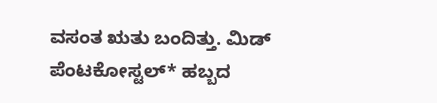ವಸಂತ ಋತು ಬಂದಿತ್ತು. ಮಿಡ್‌ ಪೆಂಟಕೋಸ್ಟಲ್* ಹಬ್ಬದ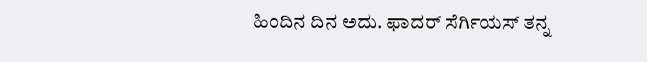ಹಿಂದಿನ ದಿನ ಅದು. ಫಾದರ್ ಸೆರ್ಗಿಯಸ್ ತನ್ನ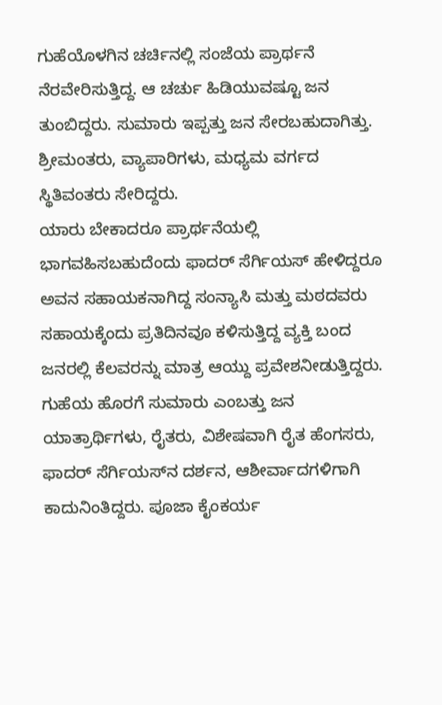ಗುಹೆಯೊಳಗಿನ ಚರ್ಚಿನಲ್ಲಿ ಸಂಜೆಯ ಪ್ರಾರ್ಥನೆ ನೆರವೇರಿಸುತ್ತಿದ್ದ. ಆ ಚರ್ಚು ಹಿಡಿಯುವಷ್ಟೂ ಜನ ತುಂಬಿದ್ದರು. ಸುಮಾರು ಇಪ್ಪತ್ತು ಜನ ಸೇರಬಹುದಾಗಿತ್ತು. ಶ್ರೀಮಂತರು, ವ್ಯಾಪಾರಿಗಳು, ಮಧ್ಯಮ ವರ್ಗದ ಸ್ಥಿತಿವಂತರು ಸೇರಿದ್ದರು.
ಯಾರು ಬೇಕಾದರೂ ಪ್ರಾರ್ಥನೆಯಲ್ಲಿ ಭಾಗವಹಿಸಬಹುದೆಂದು ಫಾದರ್ ಸೆರ್ಗಿಯಸ್ ಹೇಳಿದ್ದರೂ ಅವನ ಸಹಾಯಕನಾಗಿದ್ದ ಸಂನ್ಯಾಸಿ ಮತ್ತು ಮಠದವರು ಸಹಾಯಕ್ಕೆಂದು ಪ್ರತಿದಿನವೂ ಕಳಿಸುತ್ತಿದ್ದ ವ್ಯಕ್ತಿ ಬಂದ ಜನರಲ್ಲಿ ಕೆಲವರನ್ನು ಮಾತ್ರ ಆಯ್ದು ಪ್ರವೇಶನೀಡುತ್ತಿದ್ದರು. ಗುಹೆಯ ಹೊರಗೆ ಸುಮಾರು ಎಂಬತ್ತು ಜನ ಯಾತ್ರಾರ್ಥಿಗಳು, ರೈತರು, ವಿಶೇಷವಾಗಿ ರೈತ ಹೆಂಗಸರು, ಫಾದರ್ ಸೆರ್ಗಿಯಸ್‌ನ ದರ್ಶನ, ಆಶೀರ್ವಾದಗಳಿಗಾಗಿ ಕಾದುನಿಂತಿದ್ದರು. ಪೂಜಾ ಕೈಂಕರ್ಯ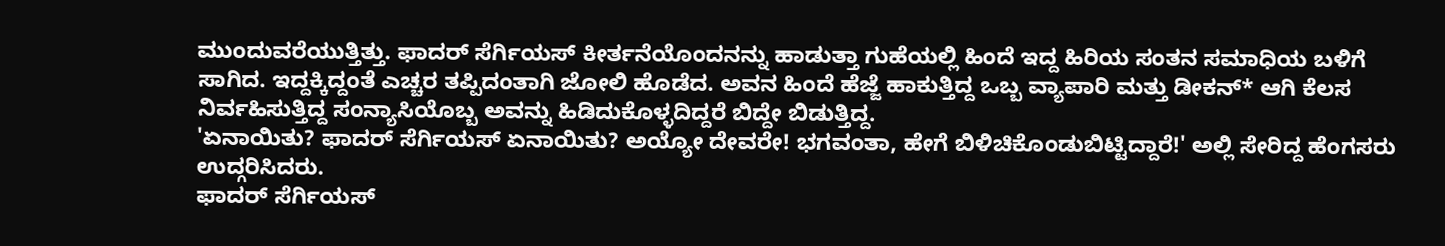ಮುಂದುವರೆಯುತ್ತಿತ್ತು. ಫಾದರ್ ಸೆರ್ಗಿಯಸ್ ಕೀರ್ತನೆಯೊಂದನನ್ನು ಹಾಡುತ್ತಾ ಗುಹೆಯಲ್ಲಿ ಹಿಂದೆ ಇದ್ದ ಹಿರಿಯ ಸಂತನ ಸಮಾಧಿಯ ಬಳಿಗೆ ಸಾಗಿದ. ಇದ್ದಕ್ಕಿದ್ದಂತೆ ಎಚ್ಚರ ತಪ್ಪಿದಂತಾಗಿ ಜೋಲಿ ಹೊಡೆದ. ಅವನ ಹಿಂದೆ ಹೆಜ್ಜೆ ಹಾಕುತ್ತಿದ್ದ ಒಬ್ಬ ವ್ಯಾಪಾರಿ ಮತ್ತು ಡೀಕನ್* ಆಗಿ ಕೆಲಸ ನಿರ್ವಹಿಸುತ್ತಿದ್ದ ಸಂನ್ಯಾಸಿಯೊಬ್ಬ ಅವನ್ನು ಹಿಡಿದುಕೊಳ್ಳದಿದ್ದರೆ ಬಿದ್ದೇ ಬಿಡುತ್ತಿದ್ದ.
'ಏನಾಯಿತು? ಫಾದರ್ ಸೆರ್ಗಿಯಸ್ ಏನಾಯಿತು? ಅಯ್ಯೋ ದೇವರೇ! ಭಗವಂತಾ, ಹೇಗೆ ಬಿಳಿಚಿಕೊಂಡುಬಿಟ್ಟಿದ್ದಾರೆ!' ಅಲ್ಲಿ ಸೇರಿದ್ದ ಹೆಂಗಸರು ಉದ್ಗರಿಸಿದರು.
ಫಾದರ್ ಸೆರ್ಗಿಯಸ್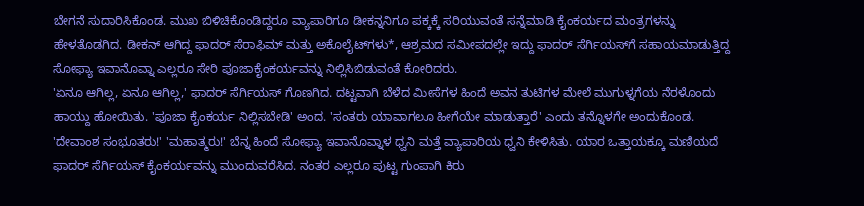ಬೇಗನೆ ಸುದಾರಿಸಿಕೊಂಡ. ಮುಖ ಬಿಳಿಚಿಕೊಂಡಿದ್ದರೂ ವ್ಯಾಪಾರಿಗೂ ಡೀಕನ್ನನಿಗೂ ಪಕ್ಕಕ್ಕೆ ಸರಿಯುವಂತೆ ಸನ್ನೆಮಾಡಿ ಕೈಂಕರ್ಯದ ಮಂತ್ರಗಳನ್ನು ಹೇಳತೊಡಗಿದ. ಡೀಕನ್ ಆಗಿದ್ದ ಫಾದರ್ ಸೆರಾಫಿಮ್ ಮತ್ತು ಅಕೊಲೈಟ್‌ಗಳು*, ಆಶ್ರಮದ ಸಮೀಪದಲ್ಲೇ ಇದ್ದು ಫಾದರ್ ಸೆರ್ಗಿಯಸ್‌ಗೆ ಸಹಾಯಮಾಡುತ್ತಿದ್ದ ಸೋಫ್ಯಾ ಇವಾನೊವ್ನಾ ಎಲ್ಲರೂ ಸೇರಿ ಪೂಜಾಕೈಂಕರ್ಯವನ್ನು ನಿಲ್ಲಿಸಿಬಿಡುವಂತೆ ಕೋರಿದರು.
'ಏನೂ ಆಗಿಲ್ಲ, ಏನೂ ಆಗಿಲ್ಲ,' ಫಾದರ್ ಸೆರ್ಗಿಯಸ್ ಗೊಣಗಿದ. ದಟ್ಟವಾಗಿ ಬೆಳೆದ ಮೀಸೆಗಳ ಹಿಂದೆ ಅವನ ತುಟಿಗಳ ಮೇಲೆ ಮುಗುಳ್ನಗೆಯ ನೆರಳೊಂದು ಹಾಯ್ದು ಹೋಯಿತು. 'ಪೂಜಾ ಕೈಂಕರ್ಯ ನಿಲ್ಲಿಸಬೇಡಿ' ಅಂದ. 'ಸಂತರು ಯಾವಾಗಲೂ ಹೀಗೆಯೇ ಮಾಡುತ್ತಾರೆ' ಎಂದು ತನ್ನೊಳಗೇ ಅಂದುಕೊಂಡ.
'ದೇವಾಂಶ ಸಂಭೂತರು!' 'ಮಹಾತ್ಮರು!' ಬೆನ್ನ ಹಿಂದೆ ಸೋಫ್ಯಾ ಇವಾನೊವ್ನಾಳ ಧ್ವನಿ ಮತ್ತೆ ವ್ಯಾಪಾರಿಯ ಧ್ವನಿ ಕೇಳಿಸಿತು. ಯಾರ ಒತ್ತಾಯಕ್ಕೂ ಮಣಿಯದೆ ಫಾದರ್ ಸೆರ್ಗಿಯಸ್ ಕೈಂಕರ್ಯವನ್ನು ಮುಂದುವರೆಸಿದ. ನಂತರ ಎಲ್ಲರೂ ಪುಟ್ಟ ಗುಂಪಾಗಿ ಕಿರು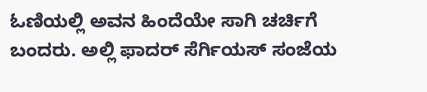ಓಣಿಯಲ್ಲಿ ಅವನ ಹಿಂದೆಯೇ ಸಾಗಿ ಚರ್ಚಿಗೆ ಬಂದರು. ಅಲ್ಲಿ ಫಾದರ್ ಸೆರ್ಗಿಯಸ್ ಸಂಜೆಯ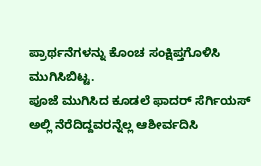ಪ್ರಾರ್ಥನೆಗಳನ್ನು ಕೊಂಚ ಸಂಕ್ಷಿಪ್ತಗೊಳಿಸಿ ಮುಗಿಸಿಬಿಟ್ಟ.
ಪೂಜೆ ಮುಗಿಸಿದ ಕೂಡಲೆ ಫಾದರ್ ಸೆರ್ಗಿಯಸ್ ಅಲ್ಲಿ ನೆರೆದಿದ್ದವರನ್ನೆಲ್ಲ ಆಶೀರ್ವದಿಸಿ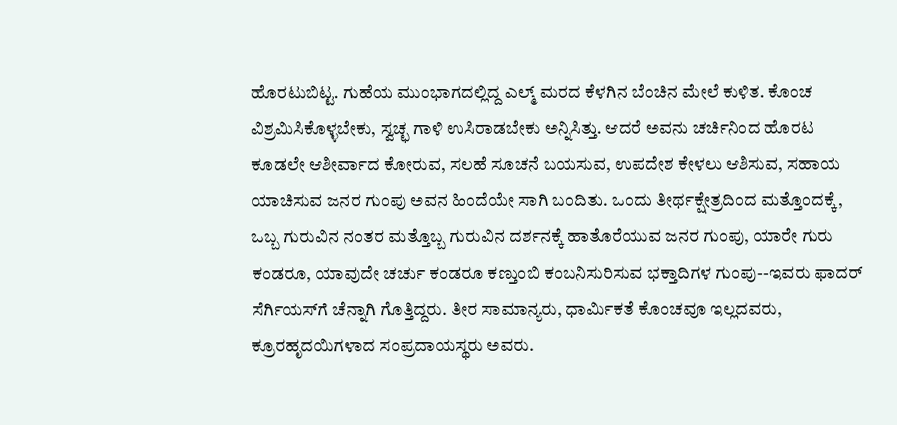ಹೊರಟುಬಿಟ್ಟ. ಗುಹೆಯ ಮುಂಭಾಗದಲ್ಲಿದ್ದ ಎಲ್ಮ್‌ ಮರದ ಕೆಳಗಿನ ಬೆಂಚಿನ ಮೇಲೆ ಕುಳಿತ. ಕೊಂಚ ವಿಶ್ರಮಿಸಿಕೊಳ್ಳಬೇಕು, ಸ್ವಚ್ಛ ಗಾಳಿ ಉಸಿರಾಡಬೇಕು ಅನ್ನಿಸಿತ್ತು. ಆದರೆ ಅವನು ಚರ್ಚಿನಿಂದ ಹೊರಟ ಕೂಡಲೇ ಆಶೀರ್ವಾದ ಕೋರುವ, ಸಲಹೆ ಸೂಚನೆ ಬಯಸುವ, ಉಪದೇಶ ಕೇಳಲು ಆಶಿಸುವ, ಸಹಾಯ ಯಾಚಿಸುವ ಜನರ ಗುಂಪು ಅವನ ಹಿಂದೆಯೇ ಸಾಗಿ ಬಂದಿತು. ಒಂದು ತೀರ್ಥಕ್ಷೇತ್ರದಿಂದ ಮತ್ತೊಂದಕ್ಕೆ, ಒಬ್ಬ ಗುರುವಿನ ನಂತರ ಮತ್ತೊಬ್ಬ ಗುರುವಿನ ದರ್ಶನಕ್ಕೆ ಹಾತೊರೆಯುವ ಜನರ ಗುಂಪು, ಯಾರೇ ಗುರು ಕಂಡರೂ, ಯಾವುದೇ ಚರ್ಚು ಕಂಡರೂ ಕಣ್ತುಂಬಿ ಕಂಬನಿಸುರಿಸುವ ಭಕ್ತಾದಿಗಳ ಗುಂಪು--ಇವರು ಫಾದರ್ ಸೆರ್ಗಿಯಸ್‌ಗೆ ಚೆನ್ನಾಗಿ ಗೊತ್ತಿದ್ದರು. ತೀರ ಸಾಮಾನ್ಯರು, ಧಾರ್ಮಿಕತೆ ಕೊಂಚವೂ ಇಲ್ಲದವರು, ಕ್ರೂರಹೃದಯಿಗಳಾದ ಸಂಪ್ರದಾಯಸ್ಥರು ಅವರು.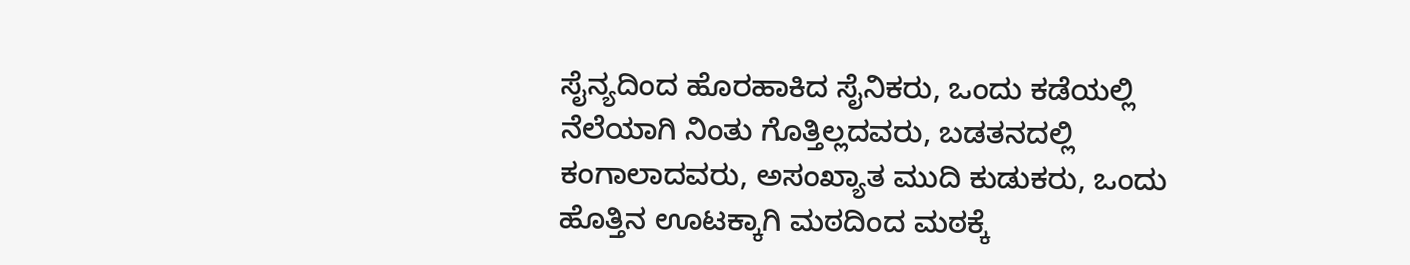ಸೈನ್ಯದಿಂದ ಹೊರಹಾಕಿದ ಸೈನಿಕರು, ಒಂದು ಕಡೆಯಲ್ಲಿ ನೆಲೆಯಾಗಿ ನಿಂತು ಗೊತ್ತಿಲ್ಲದವರು, ಬಡತನದಲ್ಲಿ ಕಂಗಾಲಾದವರು, ಅಸಂಖ್ಯಾತ ಮುದಿ ಕುಡುಕರು, ಒಂದು ಹೊತ್ತಿನ ಊಟಕ್ಕಾಗಿ ಮಠದಿಂದ ಮಠಕ್ಕೆ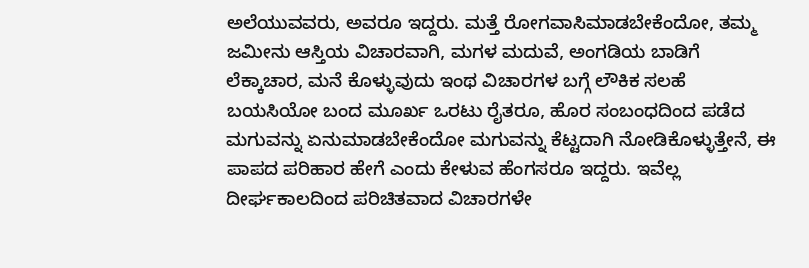ಅಲೆಯುವವರು, ಅವರೂ ಇದ್ದರು. ಮತ್ತೆ ರೋಗವಾಸಿಮಾಡಬೇಕೆಂದೋ, ತಮ್ಮ ಜಮೀನು ಆಸ್ತಿಯ ವಿಚಾರವಾಗಿ, ಮಗಳ ಮದುವೆ, ಅಂಗಡಿಯ ಬಾಡಿಗೆ ಲೆಕ್ಕಾಚಾರ, ಮನೆ ಕೊಳ್ಳುವುದು ಇಂಥ ವಿಚಾರಗಳ ಬಗ್ಗೆ ಲೌಕಿಕ ಸಲಹೆ ಬಯಸಿಯೋ ಬಂದ ಮೂರ್ಖ ಒರಟು ರೈತರೂ, ಹೊರ ಸಂಬಂಧದಿಂದ ಪಡೆದ ಮಗುವನ್ನು ಏನುಮಾಡಬೇಕೆಂದೋ ಮಗುವನ್ನು ಕೆಟ್ಟದಾಗಿ ನೋಡಿಕೊಳ್ಳುತ್ತೇನೆ, ಈ ಪಾಪದ ಪರಿಹಾರ ಹೇಗೆ ಎಂದು ಕೇಳುವ ಹೆಂಗಸರೂ ಇದ್ದರು. ಇವೆಲ್ಲ ದೀರ್ಘಕಾಲದಿಂದ ಪರಿಚಿತವಾದ ವಿಚಾರಗಳೇ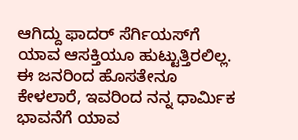ಆಗಿದ್ದು ಫಾದರ್ ಸೆರ್ಗಿಯಸ್‌ಗೆ ಯಾವ ಆಸಕ್ತಿಯೂ ಹುಟ್ಟುತ್ತಿರಲಿಲ್ಲ. ಈ ಜನರಿಂದ ಹೊಸತೇನೂ ಕೇಳಲಾರೆ, ಇವರಿಂದ ನನ್ನ ಧಾರ್ಮಿಕ ಭಾವನೆಗೆ ಯಾವ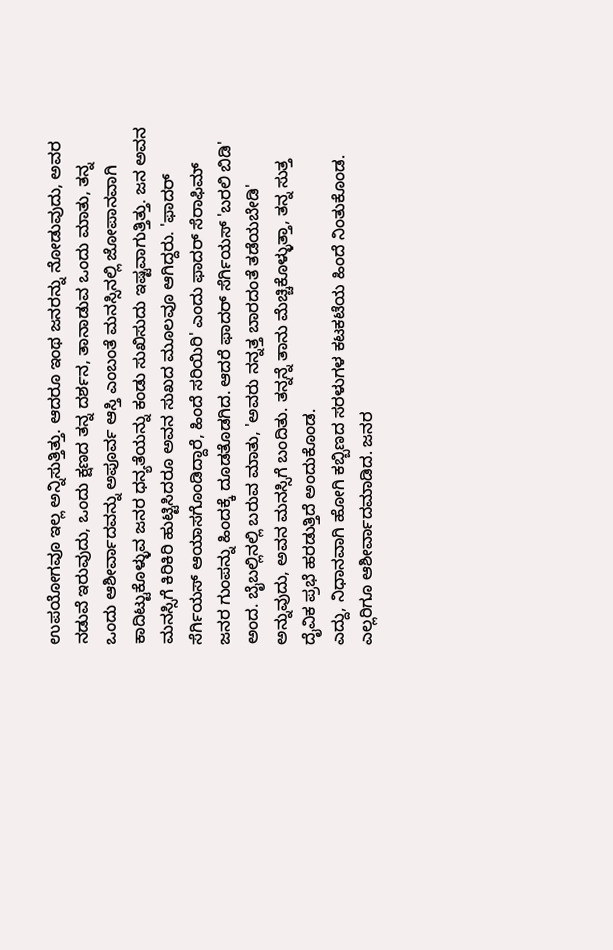ಉಪಯೋಗವೂ ಇಲ್ಲ ಅನ್ನಿಸುತ್ತಿತ್ತು. ಆದರೂ ಇಂಥ ಜನರನ್ನು ನೋಡುವುದು, ಅವರ ನಡುವೆ ಇರುವುದು, ಒಂದು ಕ್ಷಣದ ತನ್ನ ದರ್ಶನ, ತಾನಾಡುವ ಒಂದು ಮಾತು, ತನ್ನ ಒಂದು ಆಶೀರ್ವಾದವನ್ನು ಅಪೂರ್ವ ಆಸ್ತಿ ಎಂಬಂತೆ ಮನಸ್ಸಿನಲ್ಲಿ ಜೋಪಾನವಾಗಿ ಕಾದಿಟ್ಟುಕೊಳ್ಳುವ ಜನರ ಧನ್ಯತೆಯನ್ನು ಕಂಡು ಸುಖಿಸುದು ಇಷ್ಟವಾಗುತ್ತಿತ್ತು. ಜನ ಅವನ ಮನಸ್ಸಿಗೆ ಕಿರಿಕಿರಿ ಹುಟ್ಟಿಸಿದರೂ ಅವನ ಸುಖದ ಮೂಲವೂ ಆಗಿದ್ದರು. 'ಫಾದರ್ ಸೆರ್ಗಿಯಸ್ ಆಯಾಸಗೊಂಡಿದ್ದಾರೆ, ಹಿಂದೆ ಸರಿಯಿರಿ' ಎಂದು ಫಾದರ್ ಸೆರಾಫಿಮ್ ಜನರ ಗುಂಪನ್ನು ಹಿಂದಕ್ಕೆ ದೂಡತೊಡಗಿದ. ಆದರೆ ಫಾದರ್ ಸೆರ್ಗಿಯಸ್ 'ಬರಲಿ ಬಿಡಿ' ಅಂದ. ಬೈಬಲ್ಲಿನಲ್ಲಿ ಬರುವ ಮಾತು, 'ಅವರು ನನ್ನತ್ತ ಬಾರದಂತೆ ತಡೆಯಬೇಡಿ' ಅನ್ನುವುದು, ಅವನ ಮನಸ್ಸಿಗೆ ಬಂದಿತು. ತನ್ನನ್ನೆ ತಾನು ಮೆಚ್ಚಿಕೊಳ್ಳುತ್ತಾ, ತನ್ನ ಸುತ್ತ ದೈವಿಕ ಪ್ರಭೆ ಹರಡುತ್ತಿದೆ ಅಂದುಕೊಂಡ.
ಎದ್ದು, ನಿಧಾನವಾಗಿ ಹೋಗಿ ಕಬ್ಬಿಣದ ಸರಳುಗಳ ಕಟಕಟೆಯ ಹಿಂದೆ ನಿಂತುಕೊಂಡ. ಎಲ್ಲರಿಗೂ ಆಶೀರ್ವಾದಮಾಡಿದ. ಜನರ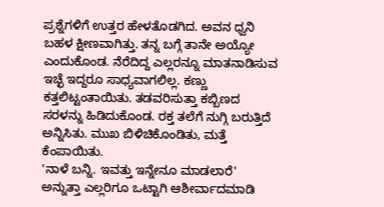ಪ್ರಶ್ನೆಗಳಿಗೆ ಉತ್ತರ ಹೇಳತೊಡಗಿದ. ಅವನ ಧ್ವನಿ ಬಹಳ ಕ್ಷೀಣವಾಗಿತ್ತು. ತನ್ನ ಬಗ್ಗೆ ತಾನೇ ಅಯ್ಯೋ ಎಂದುಕೊಂಡ. ನೆರೆದಿದ್ದ ಎಲ್ಲರನ್ನೂ ಮಾತನಾಡಿಸುವ ಇಚ್ಛೆ ಇದ್ದರೂ ಸಾಧ್ಯವಾಗಲಿಲ್ಲ. ಕಣ್ಣು ಕತ್ತಲಿಟ್ಟಂತಾಯಿತು. ತಡವರಿಸುತ್ತಾ ಕಬ್ಬಿಣದ ಸರಳನ್ನು ಹಿಡಿದುಕೊಂಡ. ರಕ್ತ ತಲೆಗೆ ನುಗ್ಗಿ ಬರುತ್ತಿದೆ ಅನ್ನಿಸಿತು. ಮುಖ ಬಿಳಿಚಿಕೊಂಡಿತು, ಮತ್ತೆ ಕೆಂಪಾಯಿತು.
'ನಾಳೆ ಬನ್ನಿ. ಇವತ್ತು ಇನ್ನೇನೂ ಮಾಡಲಾರೆ' ಅನ್ನುತ್ತಾ ಎಲ್ಲರಿಗೂ ಒಟ್ಟಾಗಿ ಆಶೀರ್ವಾದಮಾಡಿ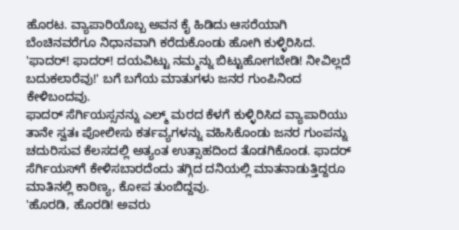ಹೊರಟ. ವ್ಯಾಪಾರಿಯೊಬ್ಬ ಅವನ ಕೈ ಹಿಡಿದು ಆಸರೆಯಾಗಿ ಬೆಂಚಿನವರೆಗೂ ನಿಧಾನವಾಗಿ ಕರೆದುಕೊಂಡು ಹೋಗಿ ಕುಳ್ಳಿರಿಸಿದ.
'ಫಾದರ್! ಫಾದರ್! ದಯವಿಟ್ಟು ನಮ್ಮನ್ನು ಬಿಟ್ಟುಹೋಗಬೇಡಿ! ನೀವಿಲ್ಲದೆ ಬದುಕಲಾರೆವು!' ಬಗೆ ಬಗೆಯ ಮಾತುಗಳು ಜನರ ಗುಂಪಿನಿಂದ ಕೇಳಿಬಂದವು.
ಫಾದರ್ ಸೆರ್ಗಿಯಸ್ಸನನ್ನು ಎಲ್ಮ್‌ ಮರದ ಕೆಳಗೆ ಕುಳ್ಳಿರಿಸಿದ ವ್ಯಾಪಾರಿಯು ತಾನೇ ಸ್ವತಃ ಪೋಲೀಸು ಕರ್ತವ್ಯಗಳನ್ನು ವಹಿಸಿಕೊಂಡು ಜನರ ಗುಂಪನ್ನು ಚದುರಿಸುವ ಕೆಲಸದಲ್ಲಿ ಅತ್ಯಂತ ಉತ್ಸಾಹದಿಂದ ತೊಡಗಿಕೊಂಡ. ಫಾದರ್ ಸೆರ್ಗಿಯಸ್‌ಗೆ ಕೇಳಿಸಬಾರದೆಂದು ತಗ್ಗಿದ ದನಿಯಲ್ಲಿ ಮಾತನಾಡುತ್ತಿದ್ದರೂ ಮಾತಿನಲ್ಲಿ ಕಾಠಿಣ್ಯ, ಕೋಪ ತುಂಬಿದ್ದವು.
'ಹೊರಡಿ, ಹೊರಡಿ! ಅವರು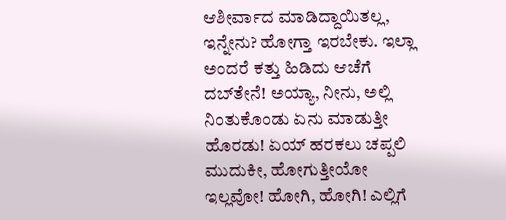ಆಶೀರ್ವಾದ ಮಾಡಿದ್ದಾಯಿತಲ್ಲ, ಇನ್ನೇನು? ಹೋಗ್ತಾ ಇರಬೇಕು. ಇಲ್ಲಾ ಅಂದರೆ ಕತ್ತು ಹಿಡಿದು ಆಚೆಗೆ ದಬ್‌ತೇನೆ! ಅಯ್ಯಾ, ನೀನು, ಅಲ್ಲಿ ನಿಂತುಕೊಂಡು ಏನು ಮಾಡುತ್ತೀ ಹೊರಡು! ಏಯ್ ಹರಕಲು ಚಪ್ಪಲಿ ಮುದುಕೀ, ಹೋಗುತ್ತೀಯೋ ಇಲ್ಲವೋ! ಹೋಗಿ, ಹೋಗಿ! ಎಲ್ಲಿಗೆ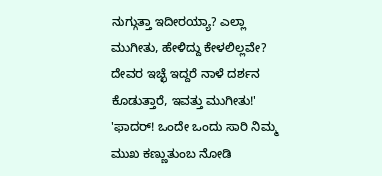ನುಗ್ಗುತ್ತಾ ಇದೀರಯ್ಯಾ? ಎಲ್ಲಾ ಮುಗೀತು, ಹೇಳಿದ್ದು ಕೇಳಲಿಲ್ಲವೇ? ದೇವರ ಇಚ್ಛೆ ಇದ್ದರೆ ನಾಳೆ ದರ್ಶನ ಕೊಡುತ್ತಾರೆ, ಇವತ್ತು ಮುಗೀತು!'
'ಫಾದರ್! ಒಂದೇ ಒಂದು ಸಾರಿ ನಿಮ್ಮ ಮುಖ ಕಣ್ಣುತುಂಬ ನೋಡಿ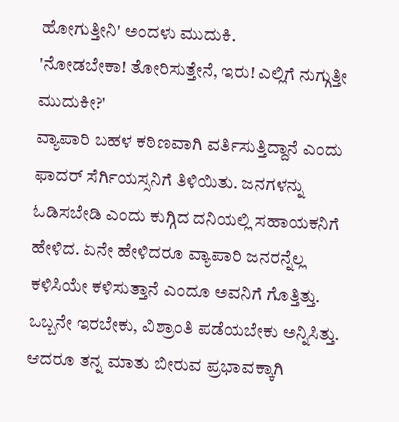ಹೋಗುತ್ತೀನಿ' ಅಂದಳು ಮುದುಕಿ.
'ನೋಡಬೇಕಾ! ತೋರಿಸುತ್ತೇನೆ, ಇರು! ಎಲ್ಲಿಗೆ ನುಗ್ಗುತ್ತೀ ಮುದುಕೀ?'
ವ್ಯಾಪಾರಿ ಬಹಳ ಕಠಿಣವಾಗಿ ವರ್ತಿಸುತ್ತಿದ್ದಾನೆ ಎಂದು ಫಾದರ್ ಸೆರ್ಗಿಯಸ್ಸನಿಗೆ ತಿಳಿಯಿತು. ಜನಗಳನ್ನು ಓಡಿಸಬೇಡಿ ಎಂದು ಕುಗ್ಗಿದ ದನಿಯಲ್ಲಿ ಸಹಾಯಕನಿಗೆ ಹೇಳಿದ. ಏನೇ ಹೇಳಿದರೂ ವ್ಯಾಪಾರಿ ಜನರನ್ನೆಲ್ಲ ಕಳಿಸಿಯೇ ಕಳಿಸುತ್ತಾನೆ ಎಂದೂ ಅವನಿಗೆ ಗೊತ್ತಿತ್ತು. ಒಬ್ಬನೇ ಇರಬೇಕು, ವಿಶ್ರಾಂತಿ ಪಡೆಯಬೇಕು ಅನ್ನಿಸಿತ್ತು. ಆದರೂ ತನ್ನ ಮಾತು ಬೀರುವ ಪ್ರಭಾವಕ್ಕಾಗಿ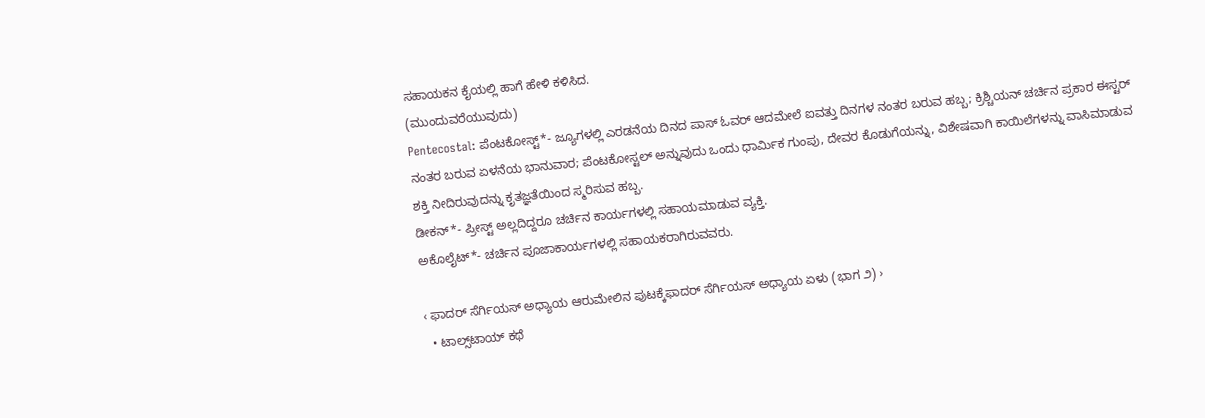ಸಹಾಯಕನ ಕೈಯಲ್ಲಿ ಹಾಗೆ ಹೇಳಿ ಕಳಿಸಿದ.
(ಮುಂದುವರೆಯುವುದು)
Pentecostal: ಪೆಂಟಕೋಸ್ಟ್*- ಜ್ಯೂಗಳಲ್ಲಿ ಎರಡನೆಯ ದಿನದ ಪಾಸ್ ಓವರ್ ಆದಮೇಲೆ ಐವತ್ತು ದಿನಗಳ ನಂತರ ಬರುವ ಹಬ್ಬ; ಕ್ರಿಶ್ಚಿಯನ್ ಚರ್ಚಿನ ಪ್ರಕಾರ ಈಸ್ಟರ್ ನಂತರ ಬರುವ ಏಳನೆಯ ಭಾನುವಾರ; ಪೆಂಟಕೋಸ್ಟಲ್ ಅನ್ನುವುದು ಒಂದು ಧಾರ್ಮಿಕ ಗುಂಪು, ದೇವರ ಕೊಡುಗೆಯನ್ನು, ವಿಶೇಷವಾಗಿ ಕಾಯಿಲೆಗಳನ್ನು ವಾಸಿಮಾಡುವ ಶಕ್ತಿ ನೀದಿರುವುದನ್ನು ಕೃತಜ್ಞತೆಯಿಂದ ಸ್ಮರಿಸುವ ಹಬ್ಬ.
ಡೀಕನ್*- ಪ್ರೀಸ್ಟ್ ಅಲ್ಲದಿದ್ದರೂ ಚರ್ಚಿನ ಕಾರ್ಯಗಳಲ್ಲಿ ಸಹಾಯಮಾಡುವ ವ್ಯಕ್ತಿ.
ಅಕೊಲೈಟ್*- ಚರ್ಚಿನ ಪೂಜಾಕಾರ್ಯಗಳಲ್ಲಿ ಸಹಾಯಕರಾಗಿರುವವರು.

‹ ಫಾದರ್ ಸೆರ್ಗಿಯಸ್ ಅಧ್ಯಾಯ ಆರುಮೇಲಿನ ಪುಟಕ್ಕೆಫಾದರ್ ಸೆರ್ಗಿಯಸ್ ಅಧ್ಯಾಯ ಏಳು (ಭಾಗ ೨) ›
  • ಟಾಲ್ಸ್‌ಟಾಯ್ ಕಥೆ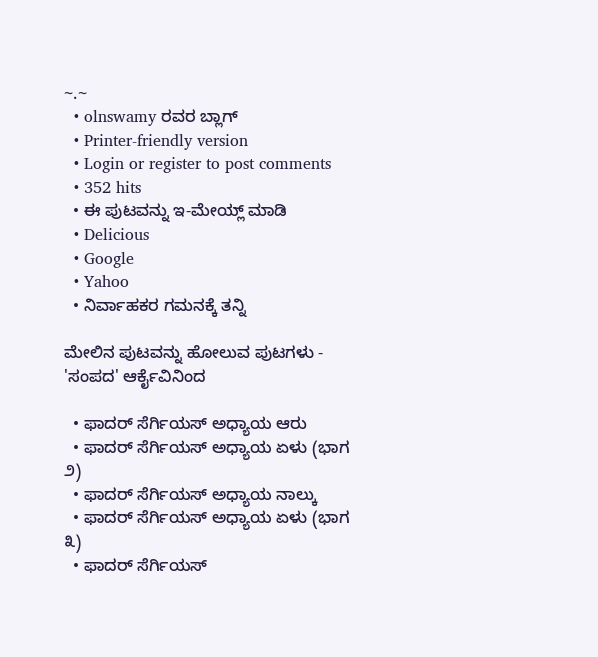~.~
  • olnswamy ರವರ ಬ್ಲಾಗ್
  • Printer-friendly version
  • Login or register to post comments
  • 352 hits
  • ಈ ಪುಟವನ್ನು ಇ-ಮೇಯ್ಲ್ ಮಾಡಿ
  • Delicious
  • Google
  • Yahoo
  • ನಿರ್ವಾಹಕರ ಗಮನಕ್ಕೆ ತನ್ನಿ

ಮೇಲಿನ ಪುಟವನ್ನು ಹೋಲುವ ಪುಟಗಳು - 'ಸಂಪದ' ಆರ್ಕೈವಿನಿಂದ

  • ಫಾದರ್ ಸೆರ್ಗಿಯಸ್ ಅಧ್ಯಾಯ ಆರು
  • ಫಾದರ್ ಸೆರ್ಗಿಯಸ್ ಅಧ್ಯಾಯ ಏಳು (ಭಾಗ ೨)
  • ಫಾದರ್ ಸೆರ್ಗಿಯಸ್ ಅಧ್ಯಾಯ ನಾಲ್ಕು
  • ಫಾದರ್ ಸೆರ್ಗಿಯಸ್ ಅಧ್ಯಾಯ ಏಳು (ಭಾಗ ೩)
  • ಫಾದರ್ ಸೆರ್ಗಿಯಸ್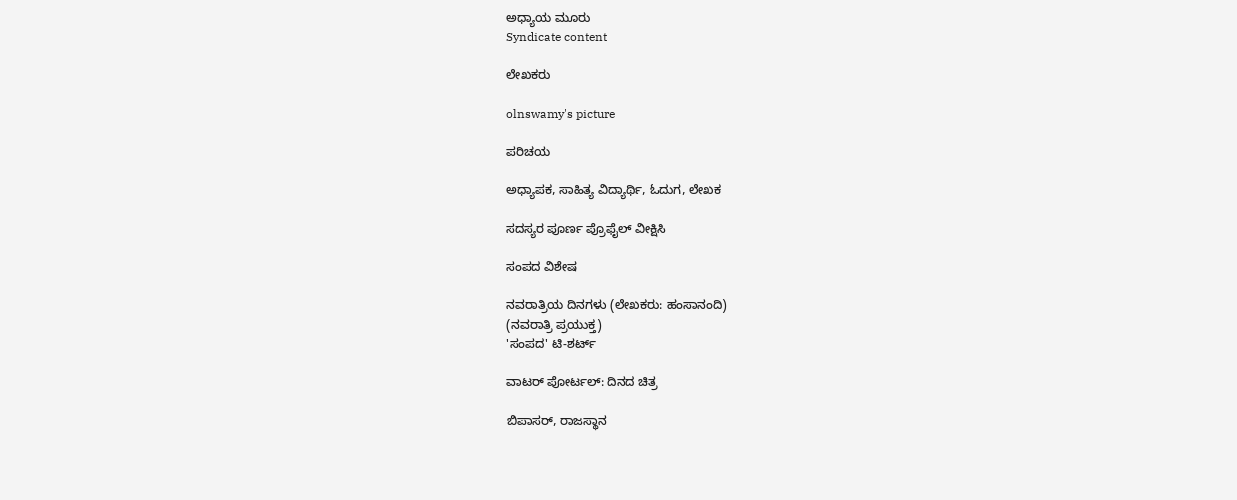ಅಧ್ಯಾಯ ಮೂರು
Syndicate content

ಲೇಖಕರು

olnswamy's picture

ಪರಿಚಯ

ಅಧ್ಯಾಪಕ, ಸಾಹಿತ್ಯ ವಿದ್ಯಾರ್ಥಿ, ಓದುಗ, ಲೇಖಕ

ಸದಸ್ಯರ ಪೂರ್ಣ ಪ್ರೊಫೈಲ್ ವೀಕ್ಷಿಸಿ

ಸಂಪದ ವಿಶೇಷ

ನವರಾತ್ರಿಯ ದಿನಗಳು (ಲೇಖಕರು: ಹಂಸಾನಂದಿ)
(ನವರಾತ್ರಿ ಪ್ರಯುಕ್ತ)
'ಸಂಪದ' ಟಿ-ಶರ್ಟ್

ವಾಟರ್ ಪೋರ್ಟಲ್: ದಿನದ ಚಿತ್ರ

ಬಿಪಾಸರ್, ರಾಜಸ್ಥಾನ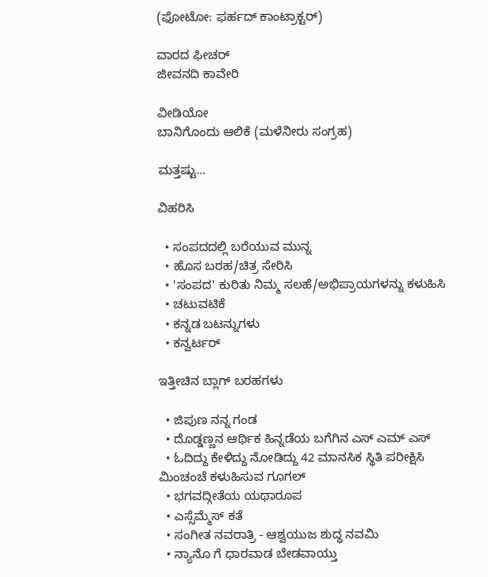(ಫೋಟೋ: ಫರ್ಹದ್ ಕಾಂಟ್ರಾಕ್ಟರ್)

ವಾರದ ಫೀಚರ್
ಜೀವನದಿ ಕಾವೇರಿ

ವೀಡಿಯೋ
ಬಾನಿಗೊಂದು ಆಲಿಕೆ (ಮಳೆನೀರು ಸಂಗ್ರಹ)

ಮತ್ತಷ್ಟು...

ವಿಹರಿಸಿ

  • ಸಂಪದದಲ್ಲಿ ಬರೆಯುವ ಮುನ್ನ
  • ಹೊಸ ಬರಹ/ಚಿತ್ರ ಸೇರಿಸಿ
  • 'ಸಂಪದ' ಕುರಿತು ನಿಮ್ಮ ಸಲಹೆ/ಅಭಿಪ್ರಾಯಗಳನ್ನು ಕಳುಹಿಸಿ
  • ಚಟುವಟಿಕೆ
  • ಕನ್ನಡ ಬಟನ್ನುಗಳು
  • ಕನ್ವರ್ಟರ್

ಇತ್ತೀಚಿನ ಬ್ಲಾಗ್ ಬರಹಗಳು

  • ಜಿಪುಣ ನನ್ನ ಗಂಡ
  • ದೊಡ್ಡಣ್ಣನ ಆರ್ಥಿಕ ಹಿನ್ನಡೆಯ ಬಗೆಗಿನ ಎಸ್ ಎಮ್ ಎಸ್
  • ಓದಿದ್ದು ಕೇಳಿದ್ದು ನೋಡಿದ್ದು 42 ಮಾನಸಿಕ ಸ್ಥಿತಿ ಪರೀಕ್ಷಿಸಿ ಮಿಂಚಂಚೆ ಕಳುಹಿಸುವ ಗೂಗಲ್
  • ಭಗವದ್ಗೀತೆಯ ಯಥಾರೂಪ
  • ಎಸ್ಸೆಮ್ಮೆಸ್ ಕತೆ
  • ಸಂಗೀತ ನವರಾತ್ರಿ - ಆಶ್ವಯುಜ ಶುದ್ಧ ನವಮಿ
  • ನ್ಯಾನೊ ಗೆ ಧಾರವಾಡ ಬೇಡವಾಯ್ತು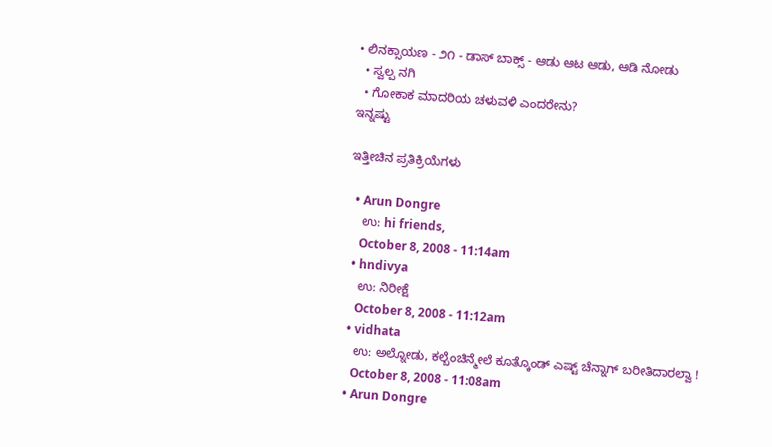• ಲಿನಕ್ಸಾಯಣ - ೨೧ - ಡಾಸ್ ಬಾಕ್ಸ್ - ಆಡು ಆಟ ಆಡು, ಆಡಿ ನೋಡು
  • ಸ್ವಲ್ಪ ನಗಿ
  • ಗೋಕಾಕ ಮಾದರಿಯ ಚಳುವಳಿ ಎಂದರೇನು?
ಇನ್ನಷ್ಟು

ಇತ್ತೀಚಿನ ಪ್ರತಿಕ್ರಿಯೆಗಳು

  • Arun Dongre
    ಉ: hi friends,
    October 8, 2008 - 11:14am
  • hndivya
    ಉ: ನಿರೀಕ್ಷೆ
    October 8, 2008 - 11:12am
  • vidhata
    ಉ: ಅಲ್ನೋಡು, ಕಲ್ಬೆಂಚಿನ್ಮೇಲೆ ಕೂತ್ಕೊಂಡ್ ಎಷ್ಟ್ ಚೆನ್ನಾಗ್ ಬರೀತಿದಾರಲ್ವಾ !
    October 8, 2008 - 11:08am
  • Arun Dongre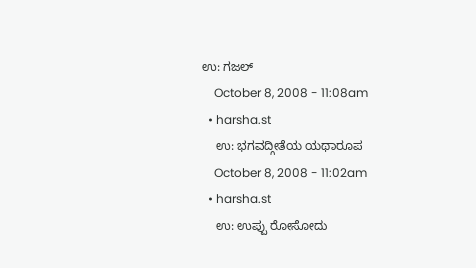ಉ: ಗಜಲ್
    October 8, 2008 - 11:08am
  • harsha.st
    ಉ: ಭಗವದ್ಗೀತೆಯ ಯಥಾರೂಪ
    October 8, 2008 - 11:02am
  • harsha.st
    ಉ: ಉಪ್ಪು ರೋಸೋದು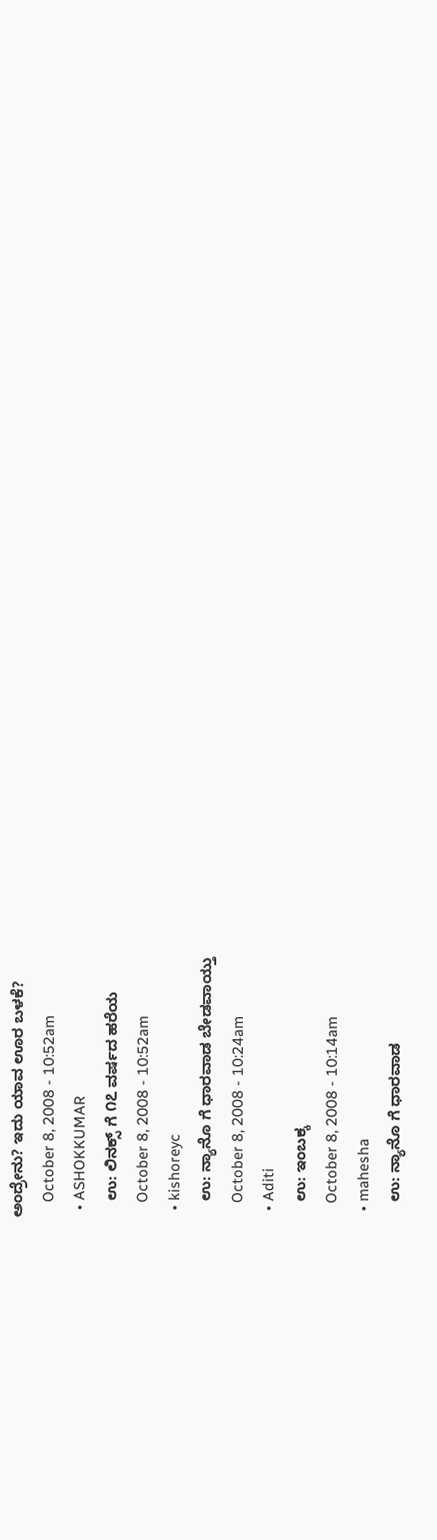ಅಂದ್ರೇನು? ಇದು ಯಾವ ಊರ ಬಳಕೆ?
    October 8, 2008 - 10:52am
  • ASHOKKUMAR
    ಉ: ಲಿನಕ್ಸ್ ಗೆ ೧೭ ವರ್ಷದ ಹರೆಯ
    October 8, 2008 - 10:52am
  • kishoreyc
    ಉ: ನ್ಯಾನೊ ಗೆ ಧಾರವಾಡ ಬೇಡವಾಯ್ತು
    October 8, 2008 - 10:24am
  • Aditi
    ಉ: ಇಂಬಕ್ಕ
    October 8, 2008 - 10:14am
  • mahesha
    ಉ: ನ್ಯಾನೊ ಗೆ ಧಾರವಾಡ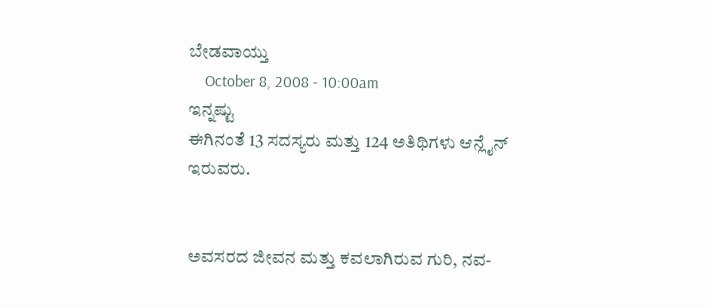ಬೇಡವಾಯ್ತು
    October 8, 2008 - 10:00am
ಇನ್ನಷ್ಟು
ಈಗಿನಂತೆ 13 ಸದಸ್ಯರು ಮತ್ತು 124 ಅತಿಥಿಗಳು ಆನ್ಲೈನ್ ಇರುವರು.


ಅವಸರದ ಜೀವನ ಮತ್ತು ಕವಲಾಗಿರುವ ಗುರಿ, ನವ-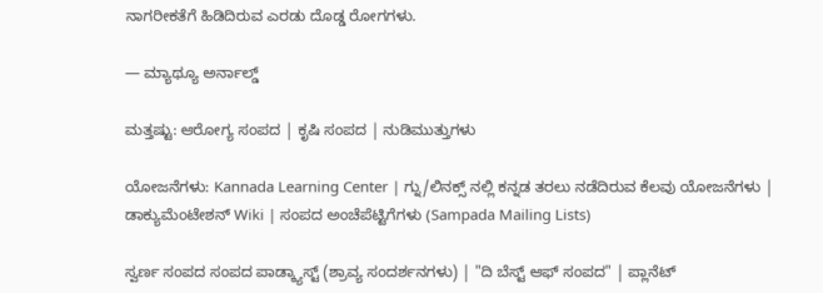ನಾಗರೀಕತೆಗೆ ಹಿಡಿದಿರುವ ಎರಡು ದೊಡ್ಡ ರೋಗಗಳು.

— ಮ್ಯಾಥ್ಯೂ ಅರ್ನಾಲ್ಡ್

ಮತ್ತಷ್ಟು: ಆರೋಗ್ಯ ಸಂಪದ | ಕೃಷಿ ಸಂಪದ | ನುಡಿಮುತ್ತುಗಳು

ಯೋಜನೆಗಳು: Kannada Learning Center | ಗ್ನು/ಲಿನಕ್ಸ್ ನಲ್ಲಿ ಕನ್ನಡ ತರಲು ನಡೆದಿರುವ ಕೆಲವು ಯೋಜನೆಗಳು | ಡಾಕ್ಯುಮೆಂಟೇಶನ್ Wiki | ಸಂಪದ ಅಂಚೆಪೆಟ್ಟಿಗೆಗಳು (Sampada Mailing Lists)

ಸ್ವರ್ಣ ಸಂಪದ ಸಂಪದ ಪಾಡ್ಕ್ಯಾಸ್ಟ್ (ಶ್ರಾವ್ಯ ಸಂದರ್ಶನಗಳು) | "ದಿ ಬೆಸ್ಟ್ ಆಫ್ ಸಂಪದ" | ಪ್ಲಾನೆಟ್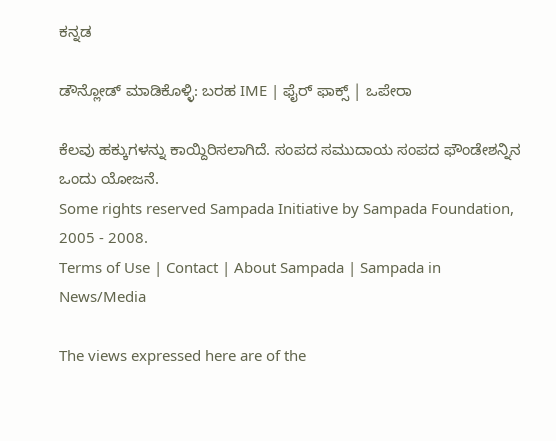ಕನ್ನಡ

ಡೌನ್ಲೋಡ್ ಮಾಡಿಕೊಳ್ಳಿ: ಬರಹ IME | ಫೈರ್ ಫಾಕ್ಸ್ | ಒಪೇರಾ

ಕೆಲವು ಹಕ್ಕುಗಳನ್ನು ಕಾಯ್ದಿರಿಸಲಾಗಿದೆ. ಸಂಪದ ಸಮುದಾಯ ಸಂಪದ ಫೌಂಡೇಶನ್ನಿನ ಒಂದು ಯೋಜನೆ.
Some rights reserved Sampada Initiative by Sampada Foundation, 2005 - 2008.
Terms of Use | Contact | About Sampada | Sampada in News/Media

The views expressed here are of the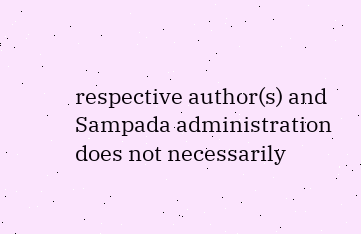respective author(s) and Sampada administration does not necessarily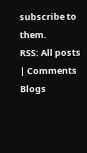subscribe to them.
RSS: All posts | Comments
Blogs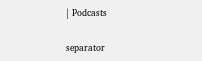| Podcasts

separator